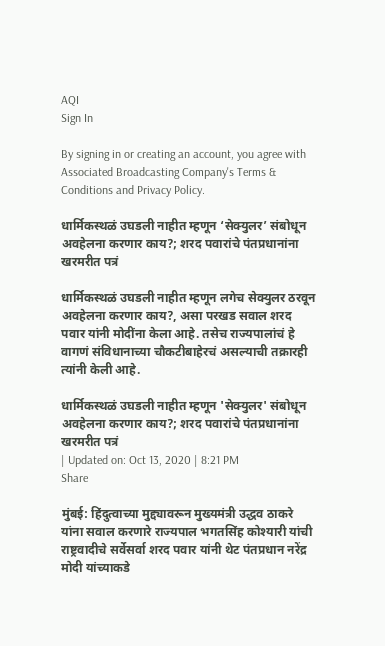AQI
Sign In

By signing in or creating an account, you agree with Associated Broadcasting Company's Terms & Conditions and Privacy Policy.

धार्मिकस्थळं उघडली नाहीत म्हणून ‘सेक्युलर’ संबोधून अवहेलना करणार काय?; शरद पवारांचे पंतप्रधानांना खरमरीत पत्रं

धार्मिकस्थळं उघडली नाहीत म्हणून लगेच सेक्युलर ठरवून अवहेलना करणार काय?, असा परखड सवाल शरद पवार यांनी मोदींना केला आहे. तसेच राज्यपालांचं हे वागणं संविधानाच्या चौकटीबाहेरचं असल्याची तक्रारही त्यांनी केली आहे.

धार्मिकस्थळं उघडली नाहीत म्हणून 'सेक्युलर' संबोधून अवहेलना करणार काय?; शरद पवारांचे पंतप्रधानांना खरमरीत पत्रं
| Updated on: Oct 13, 2020 | 8:21 PM
Share

मुंबई: हिंदुत्वाच्या मुद्द्यावरून मुख्यमंत्री उद्धव ठाकरे यांना सवाल करणारे राज्यपाल भगतसिंह कोश्यारी यांची राष्ट्रवादीचे सर्वेसर्वा शरद पवार यांनी थेट पंतप्रधान नरेंद्र मोदी यांच्याकडे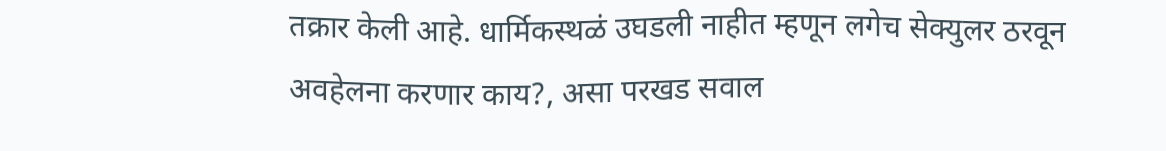तक्रार केली आहे. धार्मिकस्थळं उघडली नाहीत म्हणून लगेच सेक्युलर ठरवून अवहेलना करणार काय?, असा परखड सवाल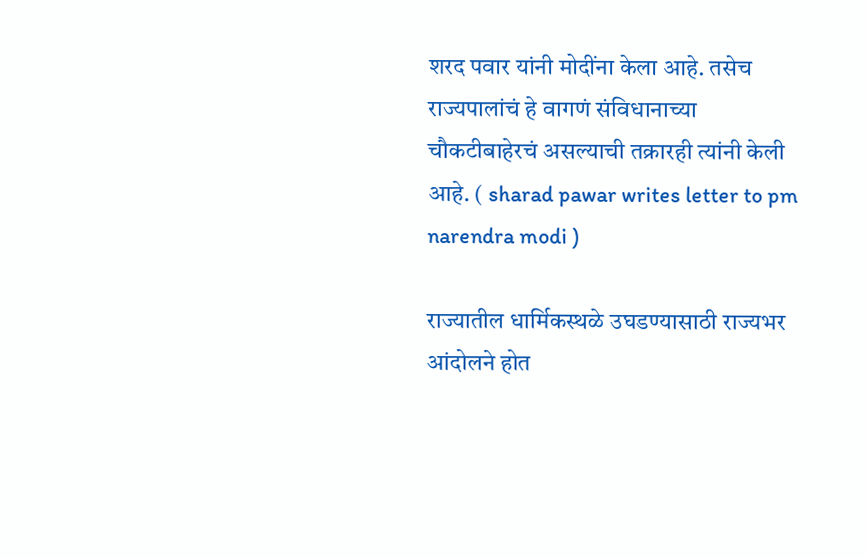शरद पवार यांनी मोदींना केला आहे. तसेच राज्यपालांचं हे वागणं संविधानाच्या चौकटीबाहेरचं असल्याची तक्रारही त्यांनी केली आहे. ( sharad pawar writes letter to pm narendra modi )

राज्यातील धार्मिकस्थळे उघडण्यासाठी राज्यभर आंदोलने होत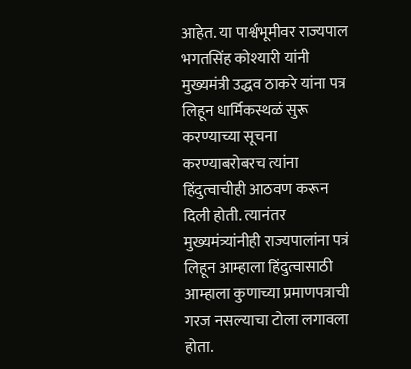आहेत. या पार्श्वभूमीवर राज्यपाल भगतसिंह कोश्यारी यांनी मुख्यमंत्री उद्धव ठाकरे यांना पत्र लिहून धार्मिकस्थळं सुरू करण्याच्या सूचना करण्याबरोबरच त्यांना हिंदुत्वाचीही आठवण करून दिली होती. त्यानंतर मुख्यमंत्र्यांनीही राज्यपालांना पत्रं लिहून आम्हाला हिंदुत्वासाठी आम्हाला कुणाच्या प्रमाणपत्राची गरज नसल्याचा टोला लगावला होता.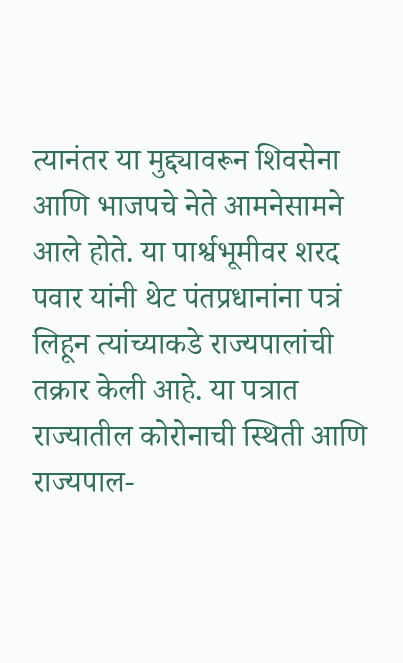त्यानंतर या मुद्द्यावरून शिवसेना आणि भाजपचे नेते आमनेसामने आले होते. या पार्श्वभूमीवर शरद पवार यांनी थेट पंतप्रधानांना पत्रं लिहून त्यांच्याकडे राज्यपालांची तक्रार केली आहे. या पत्रात राज्यातील कोरोनाची स्थिती आणि राज्यपाल-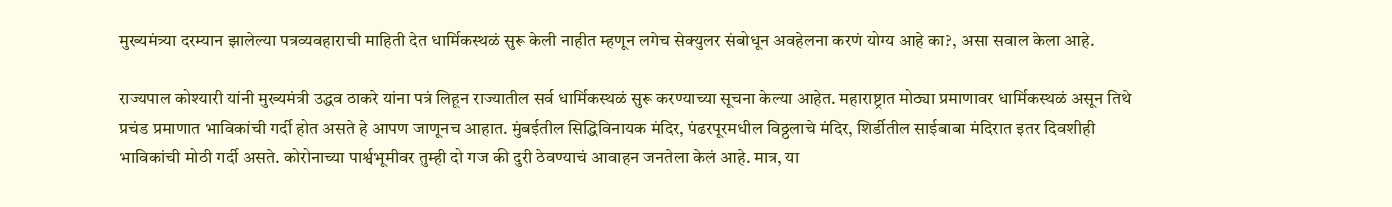मुख्यमंत्र्या दरम्यान झालेल्या पत्रव्यवहाराची माहिती देत धार्मिकस्थळं सुरू केली नाहीत म्हणून लगेच सेक्युलर संबोधून अवहेलना करणं योग्य आहे का?, असा सवाल केला आहे.

राज्यपाल कोश्यारी यांनी मुख्यमंत्री उद्धव ठाकरे यांना पत्रं लिहून राज्यातील सर्व धार्मिकस्थळं सुरू करण्याच्या सूचना केल्या आहेत. महाराष्ट्रात मोठ्या प्रमाणावर धार्मिकस्थळं असून तिथे प्रचंड प्रमाणात भाविकांची गर्दी होत असते हे आपण जाणूनच आहात. मुंबईतील सिद्धिविनायक मंदिर, पंढरपूरमधील विठ्ठलाचे मंदिर, शिर्डीतील साईबाबा मंदिरात इतर दिवशीही भाविकांची मोठी गर्दी असते. कोरोनाच्या पार्श्वभूमीवर तुम्ही दो गज की दुरी ठेवण्याचं आवाहन जनतेला केलं आहे. मात्र, या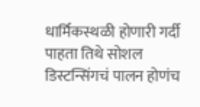धार्मिकस्थळी होणारी गर्दी पाहता तिथे सोशल डिस्टन्सिंगचं पालन होणंच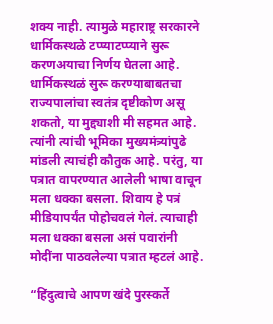शक्य नाही. त्यामुळे महाराष्ट्र सरकारने धार्मिकस्थळे टप्प्याटप्प्याने सुरू करणअयाचा निर्णय घेतला आहे. धार्मिकस्थळं सुरू करण्याबाबतचा राज्यपालांचा स्वतंत्र दृष्टीकोण असू शकतो, या मुद्द्याशी मी सहमत आहे. त्यांनी त्यांची भूमिका मुख्यमंत्र्यांपुढे मांडली त्याचंही कौतुक आहे. परंतु, या पत्रात वापरण्यात आलेली भाषा वाचून मला धक्का बसला. शिवाय हे पत्रं मीडियापर्यंत पोहोचवलं गेलं. त्याचाही मला धक्का बसला असं पवारांनी मोदींना पाठवलेल्या पत्रात म्हटलं आहे.

“हिंदुत्वाचे आपण खंदे पुरस्कर्ते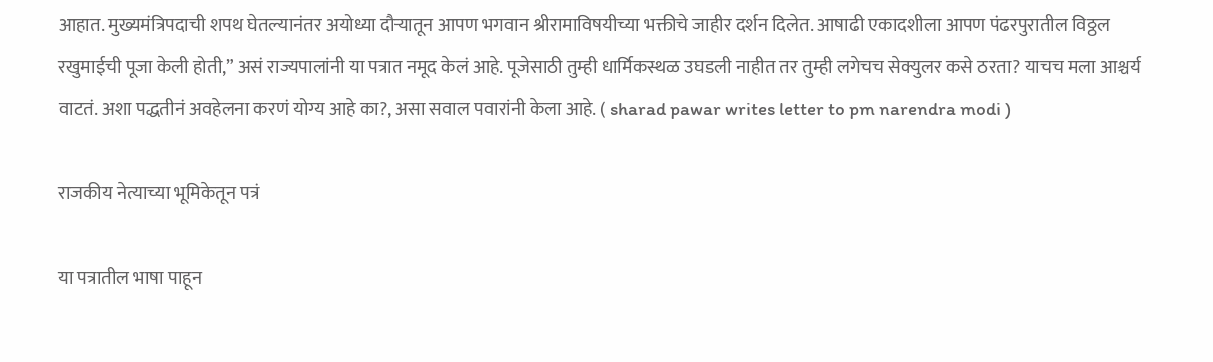आहात. मुख्यमंत्रिपदाची शपथ घेतल्यानंतर अयोध्या दौऱ्यातून आपण भगवान श्रीरामाविषयीच्या भक्तीचे जाहीर दर्शन दिलेत. आषाढी एकादशीला आपण पंढरपुरातील विठ्ठल रखुमाईची पूजा केली होती,” असं राज्यपालांनी या पत्रात नमूद केलं आहे. पूजेसाठी तुम्ही धार्मिकस्थळ उघडली नाहीत तर तुम्ही लगेचच सेक्युलर कसे ठरता? याचच मला आश्चर्य वाटतं. अशा पद्धतीनं अवहेलना करणं योग्य आहे का?, असा सवाल पवारांनी केला आहे. ( sharad pawar writes letter to pm narendra modi )

राजकीय नेत्याच्या भूमिकेतून पत्रं

या पत्रातील भाषा पाहून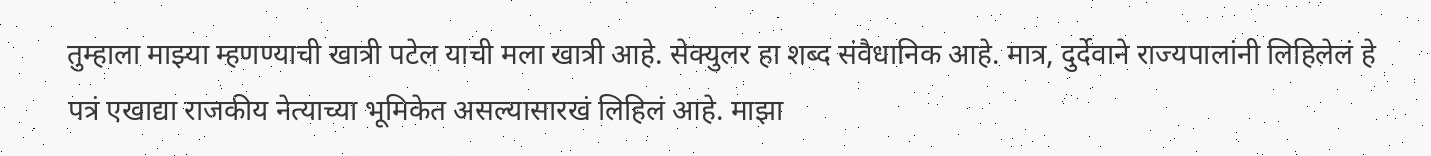तुम्हाला माझ्या म्हणण्याची खात्री पटेल याची मला खात्री आहे. सेक्युलर हा शब्द संवैधानिक आहे. मात्र, दुर्देवाने राज्यपालांनी लिहिलेलं हे पत्रं एखाद्या राजकीय नेत्याच्या भूमिकेत असल्यासारखं लिहिलं आहे. माझा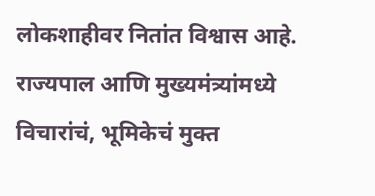लोकशाहीवर नितांत विश्वास आहे. राज्यपाल आणि मुख्यमंत्र्यांमध्ये विचारांचं, भूमिकेचं मुक्त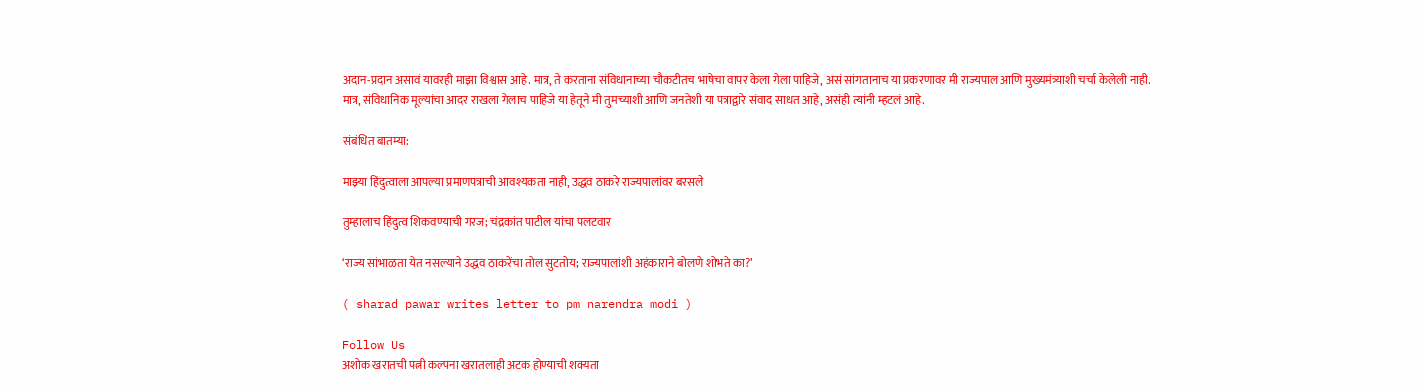अदान-प्रदान असावं यावरही माझा विश्वास आहे. मात्र, ते करताना संविधानाच्या चौकटीतच भाषेचा वापर केला गेला पाहिजे, असं सांगतानाच या प्रकरणावर मी राज्यपाल आणि मुख्यमंत्र्याशी चर्चा केलेली नाही. मात्र, संविधानिक मूल्यांचा आदर राखला गेलाच पाहिजे या हेतूने मी तुमच्याशी आणि जनतेशी या पत्राद्वारे संवाद साधत आहे, असंही त्यांनी म्हटलं आहे.

संबंधित बातम्या:

माझ्या हिंदुत्वाला आपल्या प्रमाणपत्राची आवश्यकता नाही, उद्धव ठाकरे राज्यपालांवर बरसले

तुम्हालाच हिंदुत्व शिकवण्याची गरज; चंद्रकांत पाटील यांचा पलटवार

‘राज्य सांभाळता येत नसल्याने उद्धव ठाकरेंचा तोल सुटतोय; राज्यपालांशी अहंकाराने बोलणे शोभते का?’

( sharad pawar writes letter to pm narendra modi )

Follow Us
अशोक खरातची पत्नी कल्पना खरातलाही अटक होण्याची शक्यता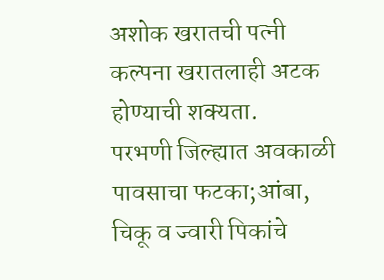अशोक खरातची पत्नी कल्पना खरातलाही अटक होण्याची शक्यता.
परभणी जिल्ह्यात अवकाळी पावसाचा फटका;आंबा, चिकू व ज्वारी पिकांचे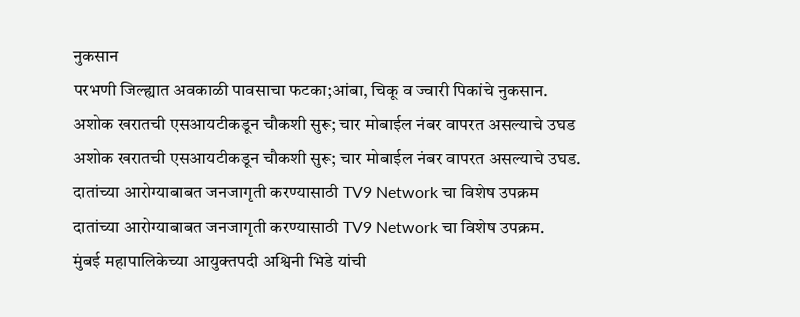नुकसान
परभणी जिल्ह्यात अवकाळी पावसाचा फटका;आंबा, चिकू व ज्वारी पिकांचे नुकसान.
अशोक खरातची एसआयटीकडून चौकशी सुरू; चार मोबाईल नंबर वापरत असल्याचे उघड
अशोक खरातची एसआयटीकडून चौकशी सुरू; चार मोबाईल नंबर वापरत असल्याचे उघड.
दातांच्या आरोग्याबाबत जनजागृती करण्यासाठी TV9 Network चा विशेष उपक्रम
दातांच्या आरोग्याबाबत जनजागृती करण्यासाठी TV9 Network चा विशेष उपक्रम.
मुंबई महापालिकेच्या आयुक्तपदी अश्विनी भिडे यांची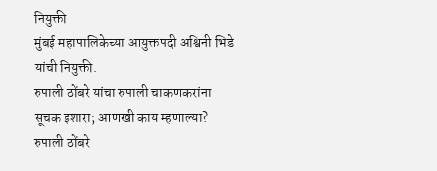नियुक्ती
मुंबई महापालिकेच्या आयुक्तपदी अश्विनी भिडे यांची नियुक्ती.
रुपाली ठोंबरे यांचा रुपाली चाकणकरांना सूचक इशारा; आणखी काय म्हणाल्या?
रुपाली ठोंबरे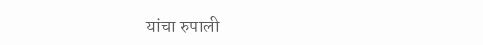यांचा रुपाली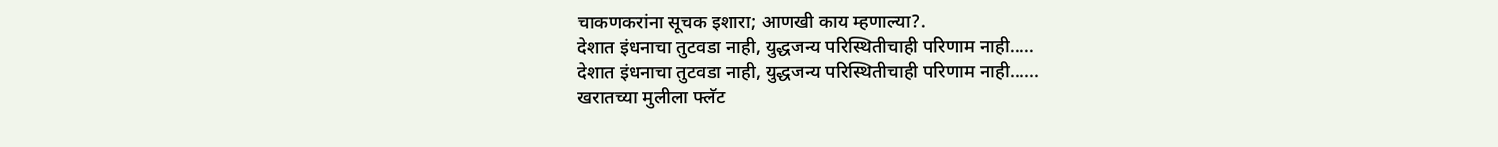चाकणकरांना सूचक इशारा; आणखी काय म्हणाल्या?.
देशात इंधनाचा तुटवडा नाही, युद्धजन्य परिस्थितीचाही परिणाम नाही.....
देशात इंधनाचा तुटवडा नाही, युद्धजन्य परिस्थितीचाही परिणाम नाही......
खरातच्या मुलीला फ्लॅट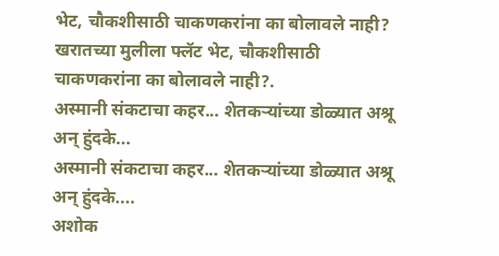भेट, चौकशीसाठी चाकणकरांना का बोलावले नाही?
खरातच्या मुलीला फ्लॅट भेट, चौकशीसाठी चाकणकरांना का बोलावले नाही?.
अस्मानी संकटाचा कहर... शेतकऱ्यांच्या डोळ्यात अश्रू अन् हुंदके...
अस्मानी संकटाचा कहर... शेतकऱ्यांच्या डोळ्यात अश्रू अन् हुंदके....
अशोक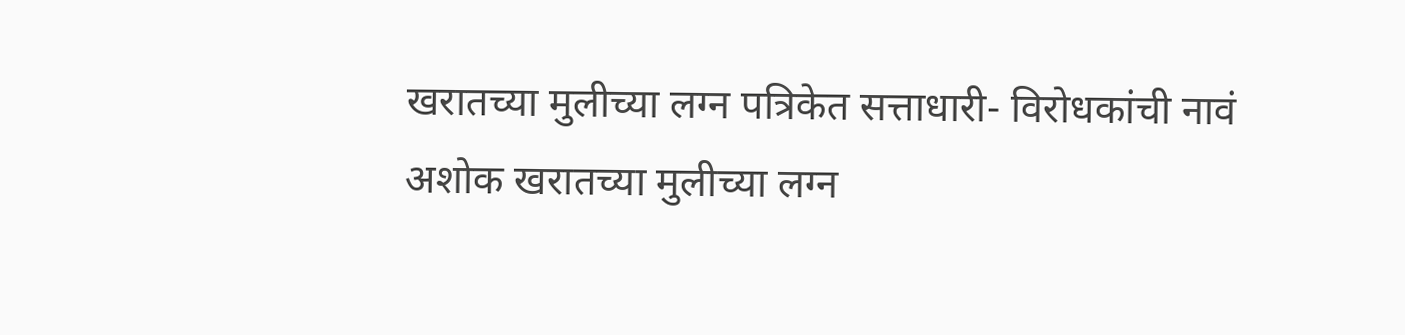खरातच्या मुलीच्या लग्न पत्रिकेत सत्ताधारी- विरोधकांची नावं
अशोक खरातच्या मुलीच्या लग्न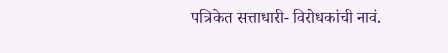पत्रिकेत सत्ताधारी- विरोधकांची नावं.